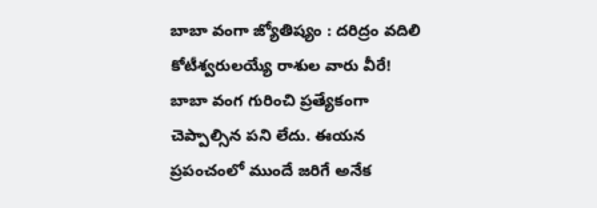బాబా వంగా జ్యోతిష్యం : దరిద్రం వదిలి కోటీశ్వరులయ్యే రాశుల వారు వీరే!
బాబా వంగ గురించి ప్రత్యేకంగా చెప్పాల్సిన పని లేదు. ఈయన ప్రపంచంలో ముందే జరిగే అనేక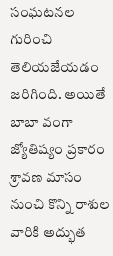సంఘటనల గురించి తెలియజేయడం జరిగింది. అయితే బాబా వంగా జ్యోతిష్యం ప్రకారం శ్రావణ మాసం నుంచి కొన్ని రాశుల వారికి అద్భుత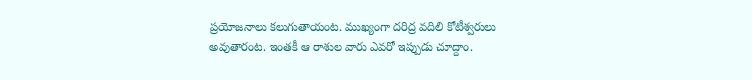ప్రయోజనాలు కలుగుతాయంట. ముఖ్యంగా దరిద్ర వదిలి కోటీశ్వరులు అవుతారంట. ఇంతకీ ఆ రాశుల వారు ఎవరో ఇప్పుడు చూద్దాం.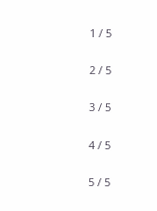1 / 5

2 / 5

3 / 5

4 / 5

5 / 5